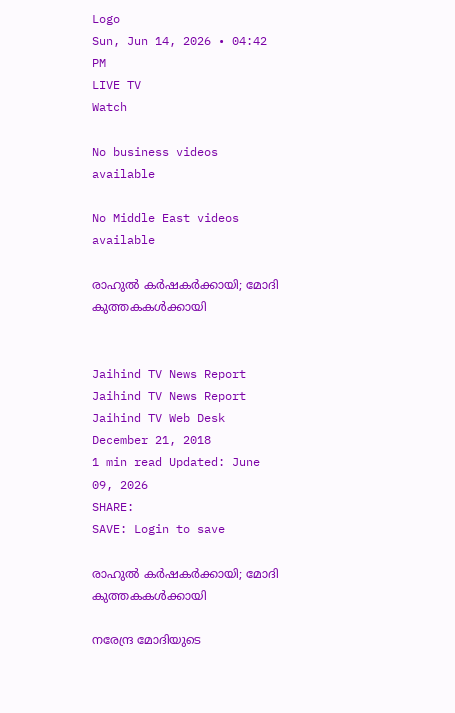Logo
Sun, Jun 14, 2026 • 04:42 PM
LIVE TV
Watch

No business videos available

No Middle East videos available

രാഹുല്‍ കര്‍ഷകര്‍ക്കായി; മോദി കുത്തകകള്‍ക്കായി


Jaihind TV News Report
Jaihind TV News Report
Jaihind TV Web Desk
December 21, 2018
1 min read Updated: June 09, 2026
SHARE:
SAVE: Login to save

രാഹുല്‍ കര്‍ഷകര്‍ക്കായി; മോദി കുത്തകകള്‍ക്കായി

നരേന്ദ്ര മോദിയുടെ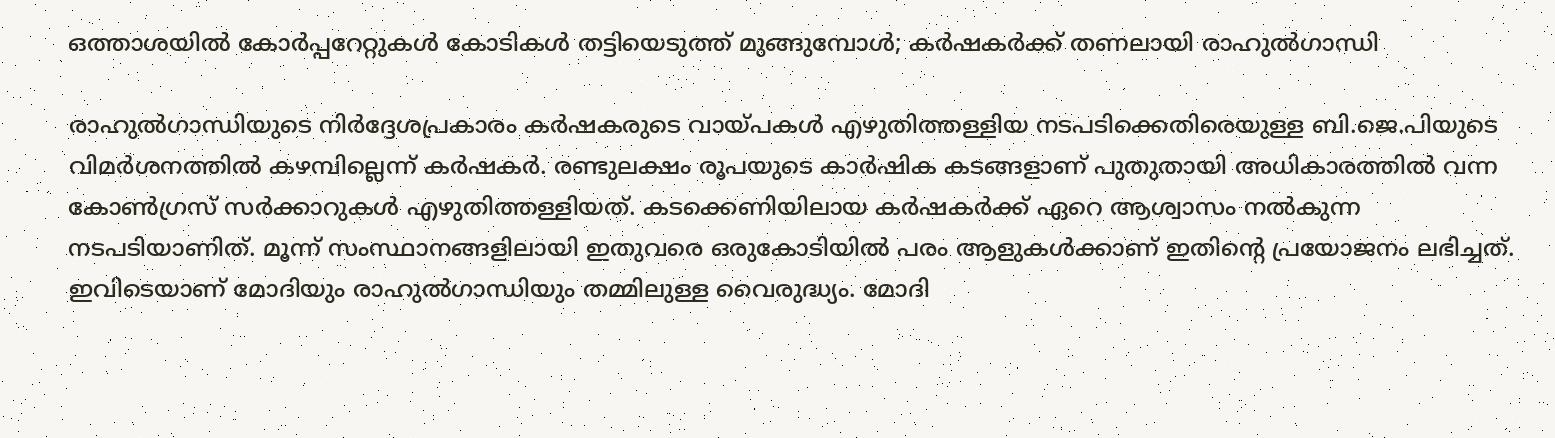ഒത്താശയില്‍ കോര്‍പ്പറേറ്റുകള്‍ കോടികള്‍ തട്ടിയെടുത്ത് മുങ്ങുമ്പോള്‍; കര്‍ഷകര്‍ക്ക് തണലായി രാഹുല്‍ഗാന്ധി

രാഹുല്‍ഗാന്ധിയുടെ നിര്‍ദ്ദേശപ്രകാരം കര്‍ഷകരുടെ വായ്പകള്‍ എഴുതിത്തള്ളിയ നടപടിക്കെതിരെയുള്ള ബി.ജെ.പിയുടെ വിമര്‍ശനത്തില്‍ കഴമ്പില്ലെന്ന് കര്‍ഷകര്‍. രണ്ടുലക്ഷം രൂപയുടെ കാര്‍ഷിക കടങ്ങളാണ് പുതുതായി അധികാരത്തില്‍ വന്ന കോണ്‍ഗ്രസ് സര്‍ക്കാറുകള്‍ എഴുതിത്തള്ളിയത്. കടക്കെണിയിലായ കര്‍ഷകര്‍ക്ക് ഏറെ ആശ്വാസം നല്‍കുന്ന നടപടിയാണിത്. മൂന്ന് സംസ്ഥാനങ്ങളിലായി ഇതുവരെ ഒരുകോടിയില്‍ പരം ആളുകള്‍ക്കാണ് ഇതിന്റെ പ്രയോജനം ലഭിച്ചത്. ഇവിടെയാണ് മോദിയും രാഹുല്‍ഗാന്ധിയും തമ്മിലുള്ള വൈരുദ്ധ്യം. മോദി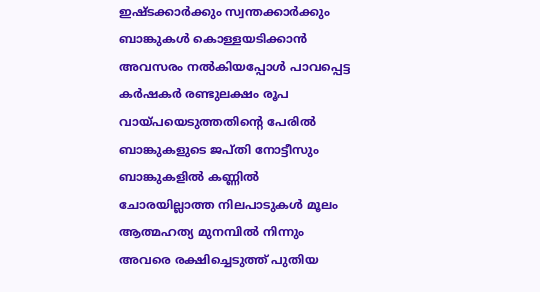ഇഷ്ടക്കാര്‍ക്കും സ്വന്തക്കാര്‍ക്കും ബാങ്കുകള്‍ കൊള്ളയടിക്കാന്‍ അവസരം നല്‍കിയപ്പോള്‍ പാവപ്പെട്ട കര്‍ഷകര്‍ രണ്ടുലക്ഷം രൂപ വായ്പയെടുത്തതിന്റെ പേരില്‍ ബാങ്കുകളുടെ ജപ്തി നോട്ടീസും ബാങ്കുകളില്‍ കണ്ണില്‍ ചോരയില്ലാത്ത നിലപാടുകള്‍ മൂലം ആത്മഹത്യ മുനമ്പില്‍ നിന്നും അവരെ രക്ഷിച്ചെടുത്ത് പുതിയ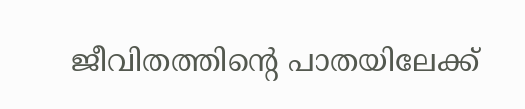ജീവിതത്തിന്റെ പാതയിലേക്ക്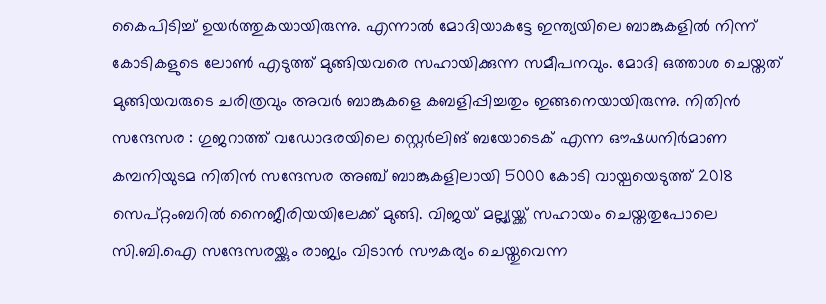കൈപിടിച്ച് ഉയര്‍ത്തുകയായിരുന്നു. എന്നാല്‍ മോദിയാകട്ടേ ഇന്ത്യയിലെ ബാങ്കുകളില്‍ നിന്ന് കോടികളുടെ ലോണ്‍ എടുത്ത് മുങ്ങിയവരെ സഹായിക്കുന്ന സമീപനവും. മോദി ഒത്താശ ചെയ്തത് മുങ്ങിയവരുടെ ചരിത്രവും അവര്‍ ബാങ്കുകളെ കബളിപ്പിച്ചതും ഇങ്ങനെയായിരുന്നു. നിതിന്‍ സന്ദേസര : ഗുജറാത്ത് വഡോദരയിലെ സ്റ്റെര്‍ലിങ് ബയോടെക് എന്ന ഔഷധനിര്‍മാണ കമ്പനിയുടമ നിതിന്‍ സന്ദേസര അഞ്ച് ബാങ്കുകളിലായി 5000 കോടി വായ്പയെടുത്ത് 2018 സെപ്റ്റംബറില്‍ നൈജീരിയയിലേക്ക് മുങ്ങി. വിജയ് മല്ല്യയ്ക്ക് സഹായം ചെയ്തതുപോലെ സി.ബി.ഐ സന്ദേസരയ്ക്കും രാജ്യം വിടാന്‍ സൗകര്യം ചെയ്തുവെന്ന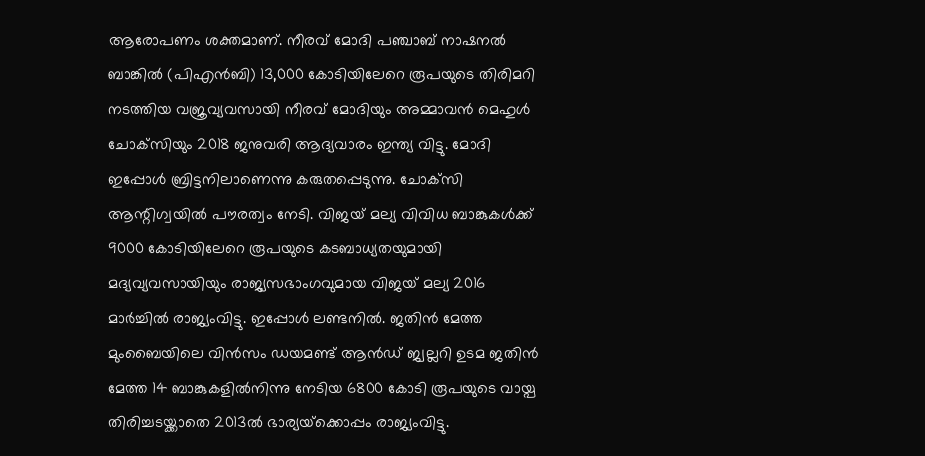ആരോപണം ശക്തമാണ്. നീരവ് മോദി പഞ്ചാബ് നാഷനല്‍ ബാങ്കില്‍ (പിഎന്‍ബി) 13,000 കോടിയിലേറെ രൂപയുടെ തിരിമറി നടത്തിയ വജ്രവ്യവസായി നീരവ് മോദിയും അമ്മാവന്‍ മെഹുള്‍ ചോക്‌സിയും 2018 ജനുവരി ആദ്യവാരം ഇന്ത്യ വിട്ടു. മോദി ഇപ്പോള്‍ ബ്രിട്ടനിലാണെന്നു കരുതപ്പെടുന്നു. ചോക്‌സി ആന്റിഗ്വയില്‍ പൗരത്വം നേടി. വിജയ് മല്യ വിവിധ ബാങ്കുകള്‍ക്ക് 9000 കോടിയിലേറെ രൂപയുടെ കടബാധ്യതയുമായി മദ്യവ്യവസായിയും രാജ്യസഭാംഗവുമായ വിജയ് മല്യ 2016 മാര്‍ച്ചില്‍ രാജ്യംവിട്ടു. ഇപ്പോള്‍ ലണ്ടനില്‍. ജതിന്‍ മേത്ത മുംബൈയിലെ വിന്‍സം ഡയമണ്ട് ആന്‍ഡ് ജ്വല്ലറി ഉടമ ജതിന്‍ മേത്ത 14 ബാങ്കുകളില്‍നിന്നു നേടിയ 6800 കോടി രൂപയുടെ വായ്പ തിരിച്ചടയ്ക്കാതെ 2013ല്‍ ഭാര്യയ്‌ക്കൊപ്പം രാജ്യംവിട്ടു.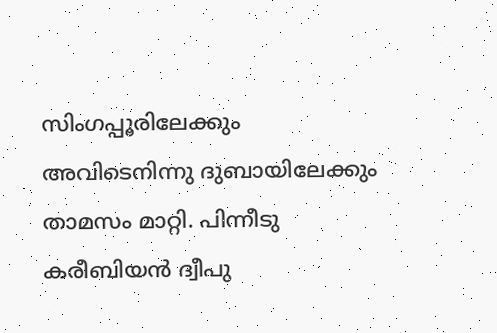സിംഗപ്പൂരിലേക്കും അവിടെനിന്നു ദുബായിലേക്കും താമസം മാറ്റി. പിന്നീടു കരീബിയന്‍ ദ്വീപു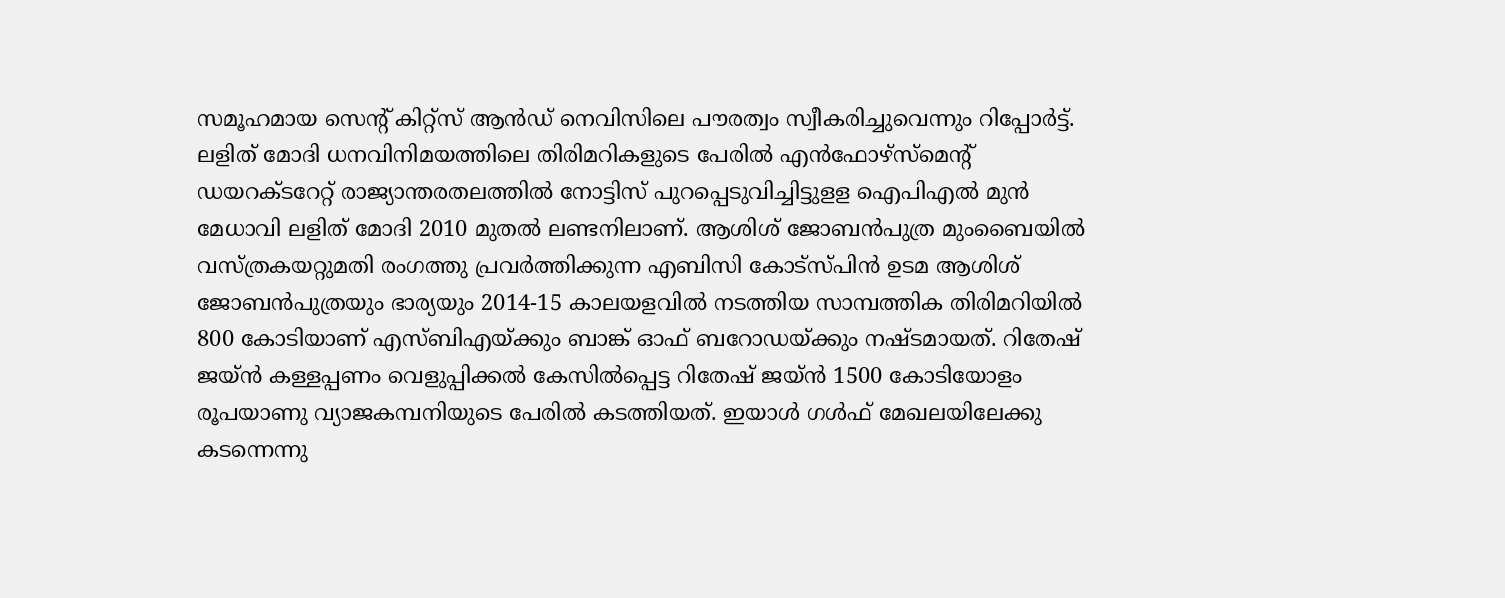സമൂഹമായ സെന്റ് കിറ്റ്‌സ് ആന്‍ഡ് നെവിസിലെ പൗരത്വം സ്വീകരിച്ചുവെന്നും റിപ്പോര്‍ട്ട്. ലളിത് മോദി ധനവിനിമയത്തിലെ തിരിമറികളുടെ പേരില്‍ എന്‍ഫോഴ്സ്മെന്റ് ഡയറക്ടറേറ്റ് രാജ്യാന്തരതലത്തില്‍ നോട്ടിസ് പുറപ്പെടുവിച്ചിട്ടുളള ഐപിഎല്‍ മുന്‍ മേധാവി ലളിത് മോദി 2010 മുതല്‍ ലണ്ടനിലാണ്. ആശിശ് ജോബന്‍പുത്ര മുംബൈയില്‍ വസ്ത്രകയറ്റുമതി രംഗത്തു പ്രവര്‍ത്തിക്കുന്ന എബിസി കോട്‌സ്പിന്‍ ഉടമ ആശിശ് ജോബന്‍പുത്രയും ഭാര്യയും 2014-15 കാലയളവില്‍ നടത്തിയ സാമ്പത്തിക തിരിമറിയില്‍ 800 കോടിയാണ് എസ്ബിഎയ്ക്കും ബാങ്ക് ഓഫ് ബറോഡയ്ക്കും നഷ്ടമായത്. റിതേഷ് ജയ്ന്‍ കള്ളപ്പണം വെളുപ്പിക്കല്‍ കേസില്‍പ്പെട്ട റിതേഷ് ജയ്ന്‍ 1500 കോടിയോളം രൂപയാണു വ്യാജകമ്പനിയുടെ പേരില്‍ കടത്തിയത്. ഇയാള്‍ ഗള്‍ഫ് മേഖലയിലേക്കു കടന്നെന്നു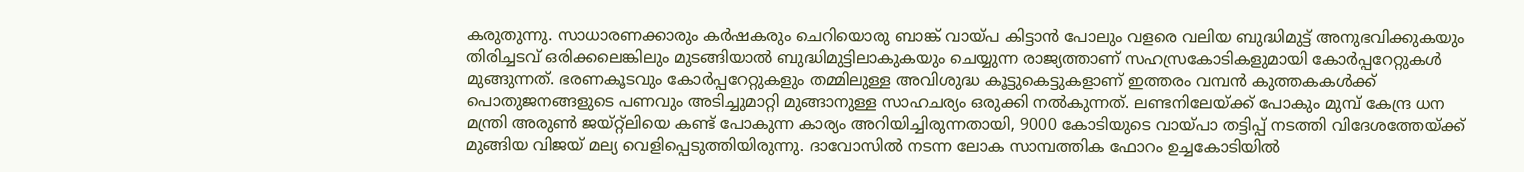കരുതുന്നു. സാധാരണക്കാരും കര്‍ഷകരും ചെറിയൊരു ബാങ്ക് വായ്പ കിട്ടാന്‍ പോലും വളരെ വലിയ ബുദ്ധിമുട്ട് അനുഭവിക്കുകയും തിരിച്ചടവ് ഒരിക്കലെങ്കിലും മുടങ്ങിയാല്‍ ബുദ്ധിമുട്ടിലാകുകയും ചെയ്യുന്ന രാജ്യത്താണ് സഹസ്രകോടികളുമായി കോര്‍പ്പറേറ്റുകള്‍ മുങ്ങുന്നത്. ഭരണകൂടവും കോര്‍പ്പറേറ്റുകളും തമ്മിലുള്ള അവിശുദ്ധ കൂട്ടുകെട്ടുകളാണ് ഇത്തരം വമ്പന്‍ കുത്തകകള്‍ക്ക് പൊതുജനങ്ങളുടെ പണവും അടിച്ചുമാറ്റി മുങ്ങാനുള്ള സാഹചര്യം ഒരുക്കി നല്‍കുന്നത്. ലണ്ടനിലേയ്ക്ക് പോകും മുമ്പ് കേന്ദ്ര ധന മന്ത്രി അരുണ്‍ ജയ്റ്റ്ലിയെ കണ്ട് പോകുന്ന കാര്യം അറിയിച്ചിരുന്നതായി, 9000 കോടിയുടെ വായ്പാ തട്ടിപ്പ് നടത്തി വിദേശത്തേയ്ക്ക് മുങ്ങിയ വിജയ് മല്യ വെളിപ്പെടുത്തിയിരുന്നു. ദാവോസില്‍ നടന്ന ലോക സാമ്പത്തിക ഫോറം ഉച്ചകോടിയില്‍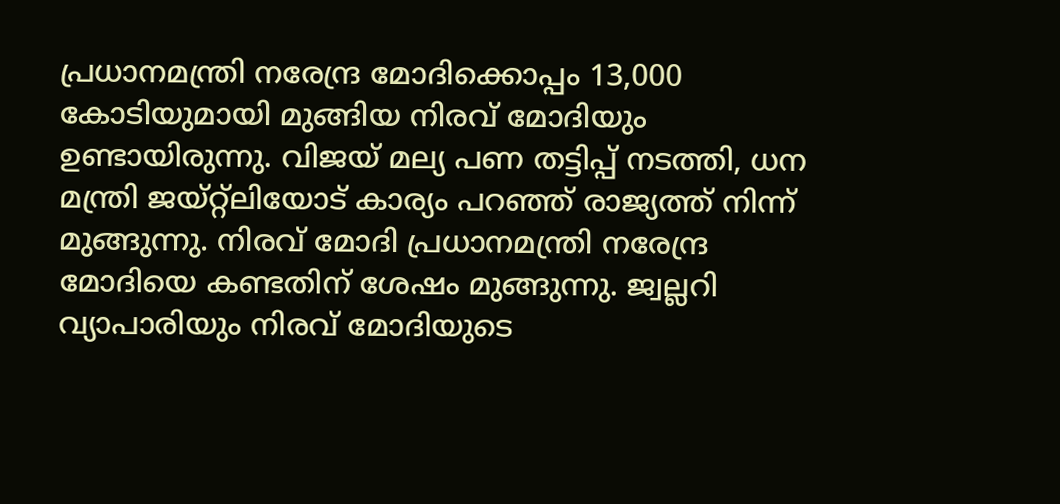പ്രധാനമന്ത്രി നരേന്ദ്ര മോദിക്കൊപ്പം 13,000 കോടിയുമായി മുങ്ങിയ നിരവ് മോദിയും ഉണ്ടായിരുന്നു. വിജയ് മല്യ പണ തട്ടിപ്പ് നടത്തി, ധന മന്ത്രി ജയ്റ്റ്‌ലിയോട് കാര്യം പറഞ്ഞ് രാജ്യത്ത് നിന്ന് മുങ്ങുന്നു. നിരവ് മോദി പ്രധാനമന്ത്രി നരേന്ദ്ര മോദിയെ കണ്ടതിന് ശേഷം മുങ്ങുന്നു. ജ്വല്ലറി വ്യാപാരിയും നിരവ് മോദിയുടെ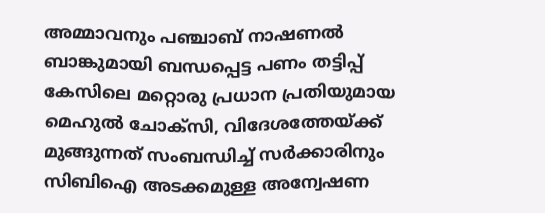അമ്മാവനും പഞ്ചാബ് നാഷണല്‍ ബാങ്കുമായി ബന്ധപ്പെട്ട പണം തട്ടിപ്പ് കേസിലെ മറ്റൊരു പ്രധാന പ്രതിയുമായ മെഹുല്‍ ചോക്സി, വിദേശത്തേയ്ക്ക് മുങ്ങുന്നത് സംബന്ധിച്ച് സര്‍ക്കാരിനും സിബിഐ അടക്കമുള്ള അന്വേഷണ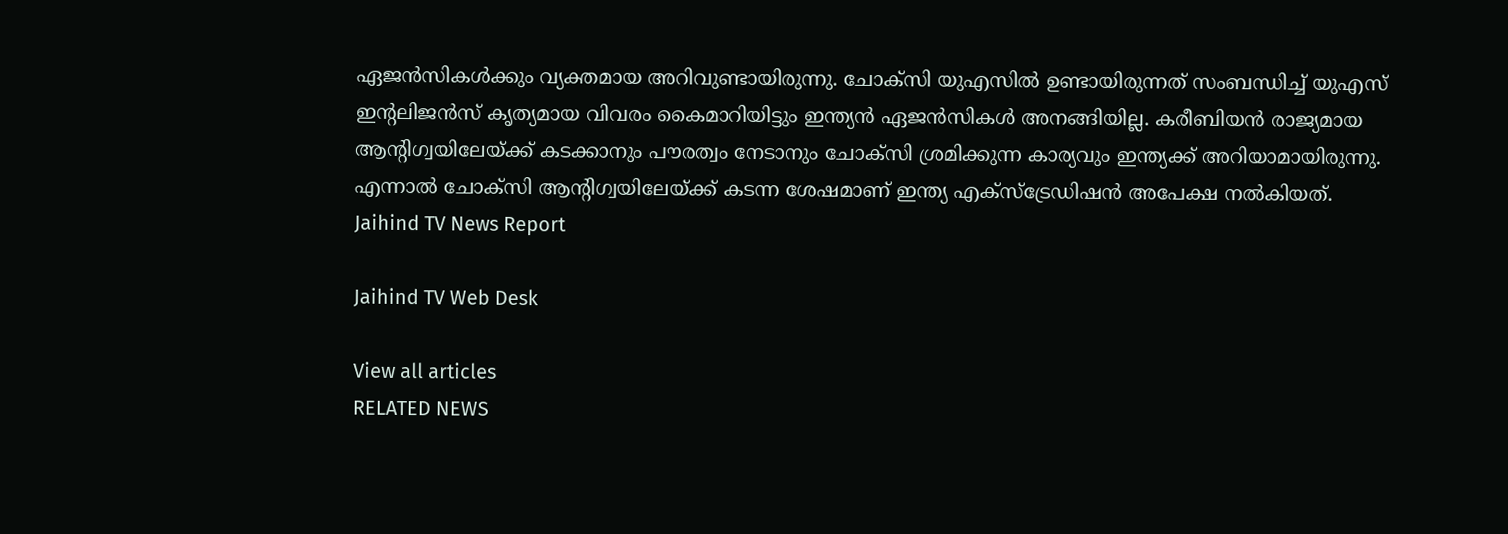ഏജന്‍സികള്‍ക്കും വ്യക്തമായ അറിവുണ്ടായിരുന്നു. ചോക്സി യുഎസില്‍ ഉണ്ടായിരുന്നത് സംബന്ധിച്ച് യുഎസ് ഇന്റലിജന്‍സ് കൃത്യമായ വിവരം കൈമാറിയിട്ടും ഇന്ത്യന്‍ ഏജന്‍സികള്‍ അനങ്ങിയില്ല. കരീബിയന്‍ രാജ്യമായ ആന്റിഗ്വയിലേയ്ക്ക് കടക്കാനും പൗരത്വം നേടാനും ചോക്സി ശ്രമിക്കുന്ന കാര്യവും ഇന്ത്യക്ക് അറിയാമായിരുന്നു. എന്നാല്‍ ചോക്സി ആന്റിഗ്വയിലേയ്ക്ക് കടന്ന ശേഷമാണ് ഇന്ത്യ എക്സ്ട്രേഡിഷന്‍ അപേക്ഷ നല്‍കിയത്.
Jaihind TV News Report

Jaihind TV Web Desk

View all articles
RELATED NEWS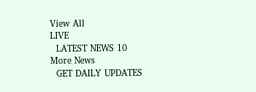View All
LIVE
  LATEST NEWS 10
More News
  GET DAILY UPDATES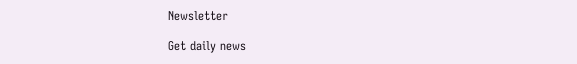Newsletter

Get daily news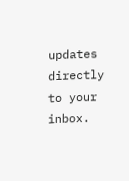updates directly to your inbox.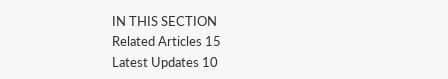IN THIS SECTION
Related Articles 15
Latest Updates 10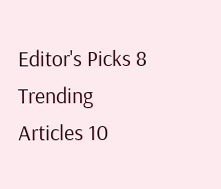Editor's Picks 8
Trending Articles 10